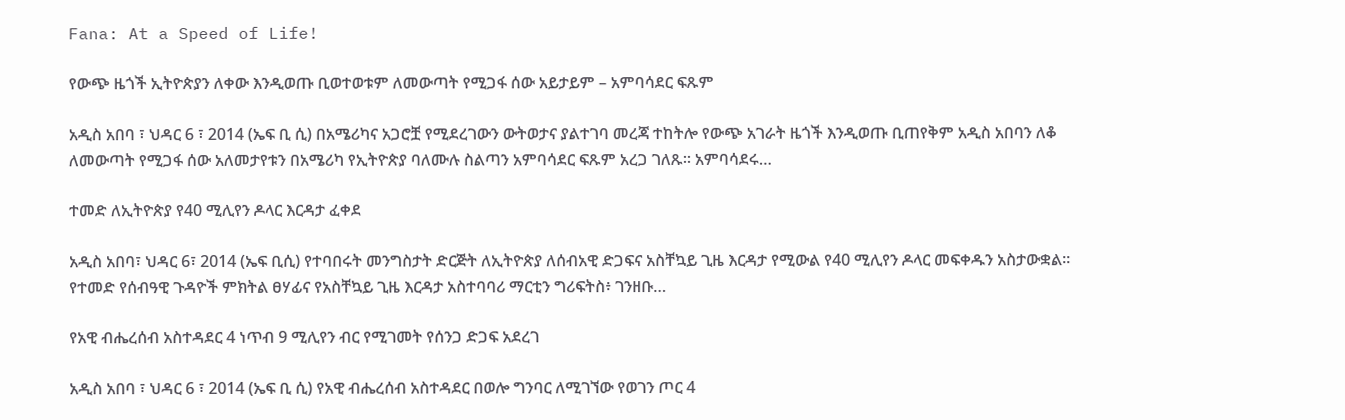Fana: At a Speed of Life!

የውጭ ዜጎች ኢትዮጵያን ለቀው እንዲወጡ ቢወተወቱም ለመውጣት የሚጋፋ ሰው አይታይም – አምባሳደር ፍጹም

አዲስ አበባ ፣ ህዳር 6 ፣ 2014 (ኤፍ ቢ ሲ) በአሜሪካና አጋሮቿ የሚደረገውን ውትወታና ያልተገባ መረጃ ተከትሎ የውጭ አገራት ዜጎች እንዲወጡ ቢጠየቅም አዲስ አበባን ለቆ ለመውጣት የሚጋፋ ሰው አለመታየቱን በአሜሪካ የኢትዮጵያ ባለሙሉ ስልጣን አምባሳደር ፍጹም አረጋ ገለጹ። አምባሳደሩ…

ተመድ ለኢትዮጵያ የ40 ሚሊየን ዶላር እርዳታ ፈቀደ

አዲስ አበባ፣ ህዳር 6፣ 2014 (ኤፍ ቢሲ) የተባበሩት መንግስታት ድርጅት ለኢትዮጵያ ለሰብአዊ ድጋፍና አስቸኳይ ጊዜ እርዳታ የሚውል የ40 ሚሊየን ዶላር መፍቀዱን አስታውቋል።   የተመድ የሰብዓዊ ጉዳዮች ምክትል ፀሃፊና የአስቸኳይ ጊዜ እርዳታ አስተባባሪ ማርቲን ግሪፍትስ፥ ገንዘቡ…

የአዊ ብሔረሰብ አስተዳደር 4 ነጥብ 9 ሚሊየን ብር የሚገመት የሰንጋ ድጋፍ አደረገ

አዲስ አበባ ፣ ህዳር 6 ፣ 2014 (ኤፍ ቢ ሲ) የአዊ ብሔረሰብ አስተዳደር በወሎ ግንባር ለሚገኘው የወገን ጦር 4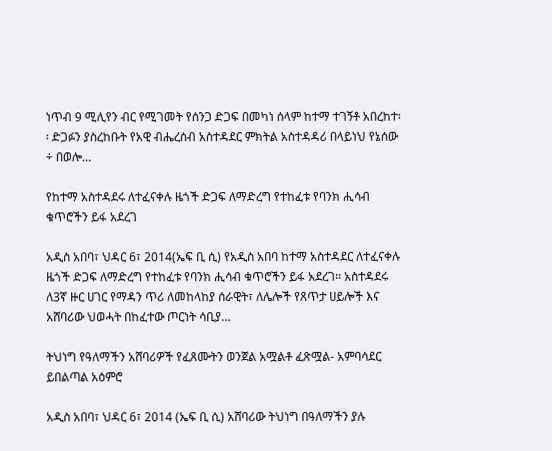ነጥብ 9 ሚሊየን ብር የሚገመት የሰንጋ ድጋፍ በመካነ ሰላም ከተማ ተገኝቶ አበረከተ፡፡ ድጋፉን ያስረከቡት የአዊ ብሔረሰብ አስተዳደር ምክትል አስተዳዳሪ በላይነህ የኔሰው ÷ በወሎ…

የከተማ አስተዳደሩ ለተፈናቀሉ ዜጎች ድጋፍ ለማድረግ የተከፈቱ የባንክ ሒሳብ ቁጥሮችን ይፋ አደረገ

አዲስ አበባ፣ ህዳር 6፣ 2014(ኤፍ ቢ ሲ) የአዲስ አበባ ከተማ አስተዳደር ለተፈናቀሉ ዜጎች ድጋፍ ለማድረግ የተከፈቱ የባንክ ሒሳብ ቁጥሮችን ይፋ አደረገ፡፡ አስተዳደሩ ለ3ኛ ዙር ሀገር የማዳን ጥሪ ለመከላከያ ሰራዊት፣ ለሌሎች የጸጥታ ሀይሎች እና አሸባሪው ህወሓት በከፈተው ጦርነት ሳቢያ…

ትህነግ የዓለማችን አሸባሪዎች የፈጸሙትን ወንጀል አሟልቶ ፈጽሟል- አምባሳደር ይበልጣል አዕምሮ

አዲስ አበባ፣ ህዳር 6፣ 2014 (ኤፍ ቢ ሲ) አሸባሪው ትህነግ በዓለማችን ያሉ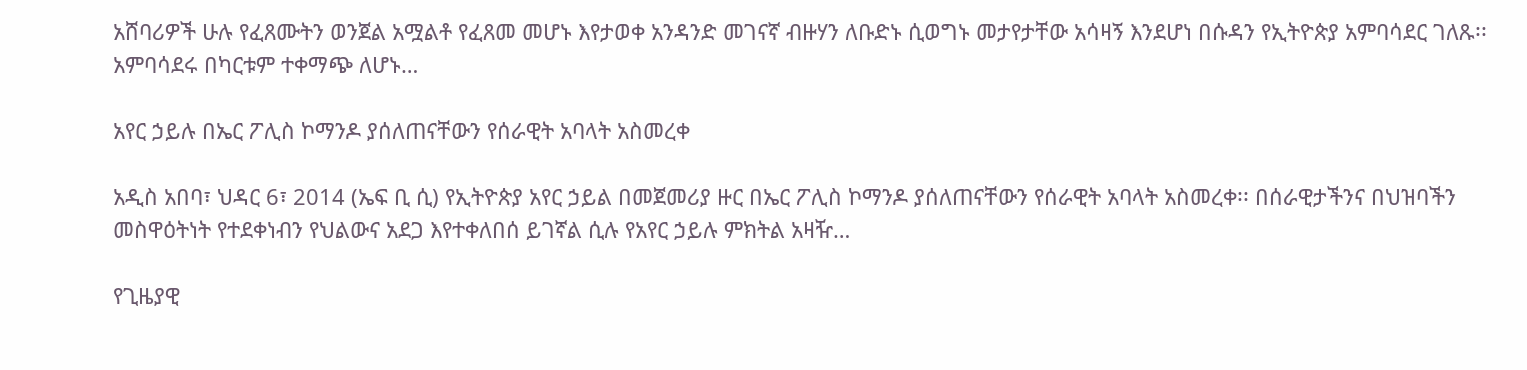አሸባሪዎች ሁሉ የፈጸሙትን ወንጀል አሟልቶ የፈጸመ መሆኑ እየታወቀ አንዳንድ መገናኛ ብዙሃን ለቡድኑ ሲወግኑ መታየታቸው አሳዛኝ እንደሆነ በሱዳን የኢትዮጵያ አምባሳደር ገለጹ፡፡ አምባሳደሩ በካርቱም ተቀማጭ ለሆኑ…

አየር ኃይሉ በኤር ፖሊስ ኮማንዶ ያሰለጠናቸውን የሰራዊት አባላት አስመረቀ

አዲስ አበባ፣ ህዳር 6፣ 2014 (ኤፍ ቢ ሲ) የኢትዮጵያ አየር ኃይል በመጀመሪያ ዙር በኤር ፖሊስ ኮማንዶ ያሰለጠናቸውን የሰራዊት አባላት አስመረቀ፡፡ በሰራዊታችንና በህዝባችን መስዋዕትነት የተደቀነብን የህልውና አደጋ እየተቀለበሰ ይገኛል ሲሉ የአየር ኃይሉ ምክትል አዛዥ…

የጊዜያዊ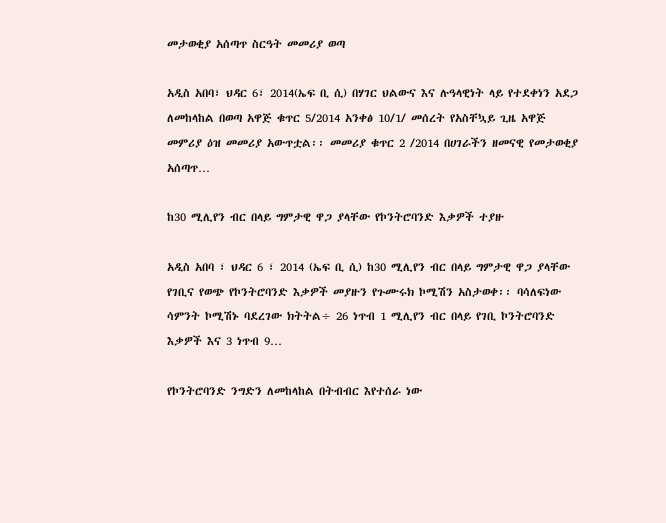መታወቂያ አሰጣጥ ስርዓት መመሪያ ወጣ

አዲስ አበባ፣ ህዳር 6፣ 2014(ኤፍ ቢ ሲ) በሃገር ህልውና እና ሉዓላዊነት ላይ የተደቀነን አደጋ ለመከላከል በወጣ አዋጅ ቁጥር 5/2014 አንቀፅ 10/1/ መሰረት የአስቸኳይ ጊዜ አዋጅ መምሪያ ዕዝ መመሪያ አውጥቷል፡፡ መመሪያ ቁጥር 2 /2014 በሀገራችን ዘመናዊ የመታወቂያ አሰጣጥ…

ከ30 ሚሊየን ብር በላይ ግምታዊ ዋጋ ያላቸው የኮንትሮባንድ እቃዎች ተያዙ

አዲስ አበባ ፣ ህዳር 6 ፣ 2014 (ኤፍ ቢ ሲ) ከ30 ሚሊየን ብር በላይ ግምታዊ ዋጋ ያላቸው የገቢና የወጭ የኮንትሮባንድ እቃዎች መያዙን የጉሙሩክ ኮሚሽን አስታወቀ፡፡ ባሳለፍነው ሳምንት ኮሚሽኑ ባደረገው ክትትል÷ 26 ነጥብ 1 ሚሊየን ብር በላይ የገቢ ኮንትሮባንድ እቃዎች እና 3 ነጥብ 9…

የኮንትሮባንድ ንግድን ለመከላከል በትብብር እየተሰራ ነው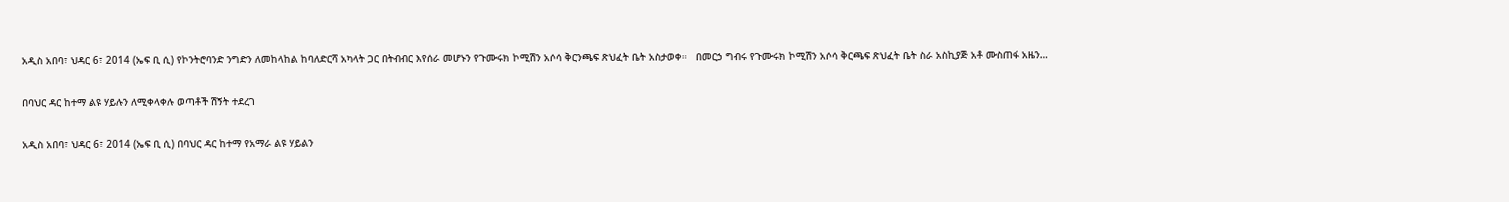አዲስ አበባ፣ ህዳር 6፣ 2014 (ኤፍ ቢ ሲ) የኮንትሮባንድ ንግድን ለመከላከል ከባለድርሻ አካላት ጋር በትብብር እየሰራ መሆኑን የጉሙሩክ ኮሚሽን አሶሳ ቅርንጫፍ ጽህፈት ቤት አስታወቀ።   በመርኃ ግብሩ የጉሙሩክ ኮሚሽን አሶሳ ቅርጫፍ ጽህፈት ቤት ስራ አስኪያጅ አቶ ሙስጠፋ አዜን…

በባህር ዳር ከተማ ልዩ ሃይሉን ለሚቀላቀሉ ወጣቶች ሽኝት ተደረገ

አዲስ አበባ፣ ህዳር 6፣ 2014 (ኤፍ ቢ ሲ) በባህር ዳር ከተማ የአማራ ልዩ ሃይልን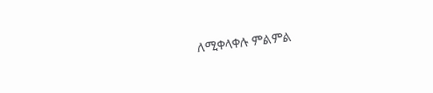ለሚቀላቀሉ ምልምል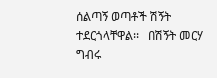ሰልጣኝ ወጣቶች ሽኝት ተደርጎላቸዋል፡፡   በሽኝት መርሃ ግብሩ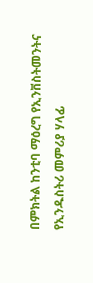በምክትል ከንቲባ ማዕረግ የኢንቨስትመንትና የኢንዱስትሪ መምሪያ ሃላፊ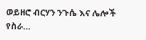ወይዘሮ ብርሃን ንጉሴ እና ሌሎች የስራ…